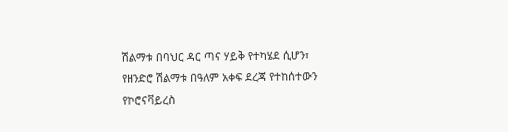ሽልማቱ በባህር ዳር ጣና ሃይቅ የተካሄደ ሲሆን፣ የዘንድሮ ሽልማቱ በዓለም አቀፍ ደረጃ የተከሰተውን የኮሮናቫይረስ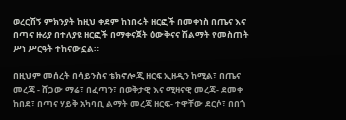ወረርሽኝ ምክንያት ከዚህ ቀደም ከነበሩት ዘርፎች በመቀነስ በጤና እና በጣና ዙሪያ በተለያዩ ዘርፎች በማቀናጀት ዕውቅናና ሽልማት የመስጠት ሥነ ሥርዓት ተከናውኗል።

በዚህም መሰረት በሳይንስና ቴክኖሎጂ ዘርፍ ኢዘዲን ከሚል፣ በጤና መረጃ - ሸጋው ማሬ፣ በፈጣን፣ በወቅታዊ እና ሚዛናዊ መረጃ- ደመቀ ከበደ፣ በጣና ሃይቅ አካባቢ ልማት መረጃ ዘርፍ- ተዋቸው ደርሶ፣ በበጎ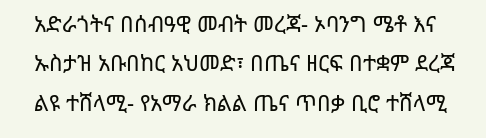አድራጎትና በሰብዓዊ መብት መረጃ- ኦባንግ ሜቶ እና ኡስታዝ አቡበከር አህመድ፣ በጤና ዘርፍ በተቋም ደረጃ ልዩ ተሸላሚ- የአማራ ክልል ጤና ጥበቃ ቢሮ ተሸላሚ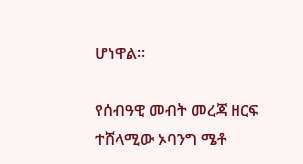ሆነዋል።

የሰብዓዊ መብት መረጃ ዘርፍ ተሸላሚው ኦባንግ ሜቶ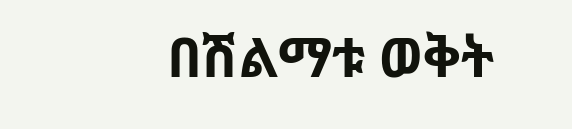በሽልማቱ ወቅት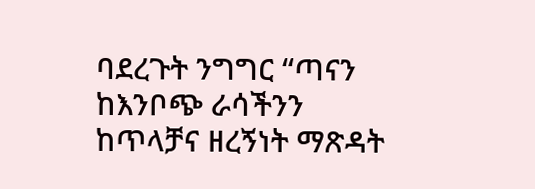ባደረጉት ንግግር “ጣናን ከእንቦጭ ራሳችንን ከጥላቻና ዘረኝነት ማጽዳት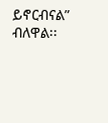ይኖርብናል” ብለዋል፡፡